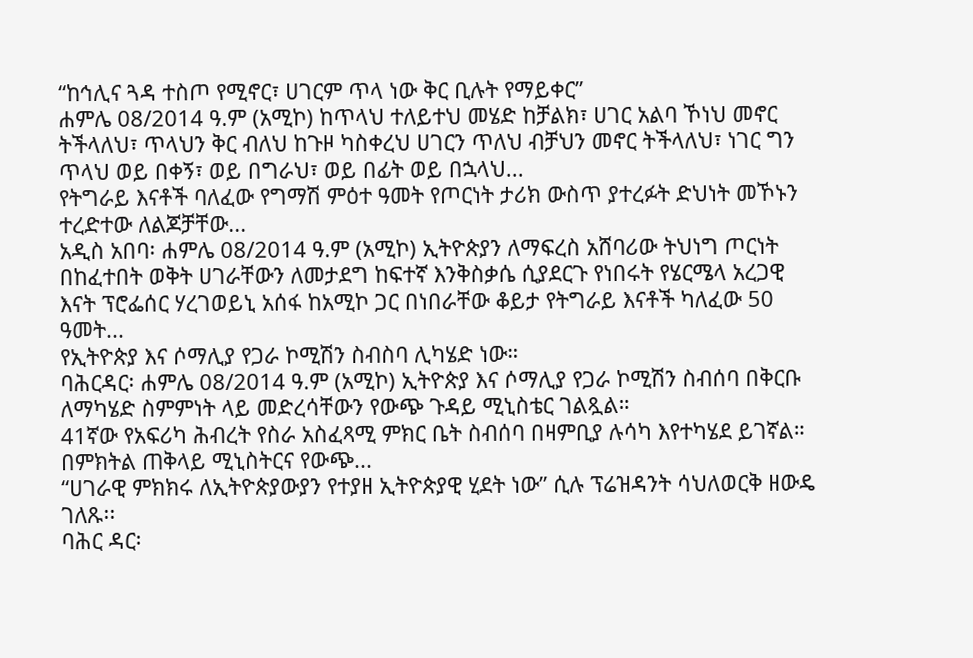“ከኅሊና ጓዳ ተስጦ የሚኖር፣ ሀገርም ጥላ ነው ቅር ቢሉት የማይቀር”
ሐምሌ 08/2014 ዓ.ም (አሚኮ) ከጥላህ ተለይተህ መሄድ ከቻልክ፣ ሀገር አልባ ኾነህ መኖር ትችላለህ፣ ጥላህን ቅር ብለህ ከጉዞ ካስቀረህ ሀገርን ጥለህ ብቻህን መኖር ትችላለህ፣ ነገር ግን ጥላህ ወይ በቀኝ፣ ወይ በግራህ፣ ወይ በፊት ወይ በኋላህ...
የትግራይ እናቶች ባለፈው የግማሽ ምዕተ ዓመት የጦርነት ታሪክ ውስጥ ያተረፉት ድህነት መኾኑን ተረድተው ለልጆቻቸው...
አዲስ አበባ፡ ሐምሌ 08/2014 ዓ.ም (አሚኮ) ኢትዮጵያን ለማፍረስ አሸባሪው ትህነግ ጦርነት በከፈተበት ወቅት ሀገራቸውን ለመታደግ ከፍተኛ እንቅስቃሴ ሲያደርጉ የነበሩት የሄርሜላ አረጋዊ እናት ፕሮፌሰር ሃረገወይኒ አሰፋ ከአሚኮ ጋር በነበራቸው ቆይታ የትግራይ እናቶች ካለፈው 50 ዓመት...
የኢትዮጵያ እና ሶማሊያ የጋራ ኮሚሽን ስብስባ ሊካሄድ ነው።
ባሕርዳር፡ ሐምሌ 08/2014 ዓ.ም (አሚኮ) ኢትዮጵያ እና ሶማሊያ የጋራ ኮሚሽን ስብሰባ በቅርቡ ለማካሄድ ስምምነት ላይ መድረሳቸውን የውጭ ጉዳይ ሚኒስቴር ገልጿል።
41ኛው የአፍሪካ ሕብረት የስራ አስፈጻሚ ምክር ቤት ስብሰባ በዛምቢያ ሉሳካ እየተካሄደ ይገኛል።
በምክትል ጠቅላይ ሚኒስትርና የውጭ...
“ሀገራዊ ምክክሩ ለኢትዮጵያውያን የተያዘ ኢትዮጵያዊ ሂደት ነው” ሲሉ ፕሬዝዳንት ሳህለወርቅ ዘውዴ ገለጹ፡፡
ባሕር ዳር፡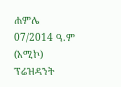ሐምሌ 07/2014 ዓ.ም (አሚኮ) ፕሬዝዳንት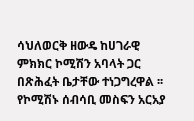ሳህለወርቅ ዘውዴ ከሀገራዊ ምክክር ኮሚሽን አባላት ጋር በጽሕፈት ቤታቸው ተነጋግረዋል ፡፡
የኮሚሽኑ ሰብሳቢ መስፍን አርአያ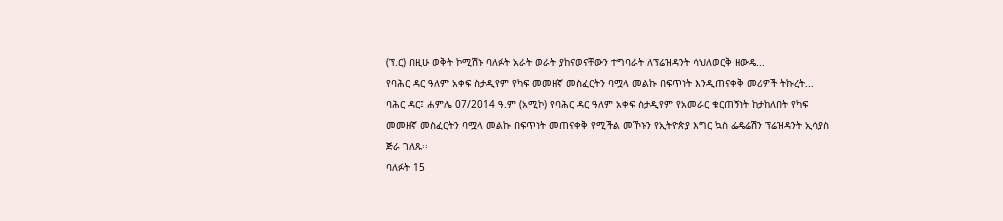(ፕ.ር) በዚሁ ወቅት ኮሚሽኑ ባለፉት አራት ወራት ያከናወናቸውን ተግባራት ለፕሬዝዳንት ሳህለወርቅ ዘውዴ...
የባሕር ዳር ዓለም አቀፍ ስታዲየም የካፍ መመዘኛ መስፈርትን ባሟላ መልኩ በፍጥነት እንዲጠናቀቅ መሪዎች ትኩረት...
ባሕር ዳር፤ ሐምሌ 07/2014 ዓ.ም (አሚኮ) የባሕር ዳር ዓለም አቀፍ ስታዲየም የአመራር ቁርጠኝነት ከታከለበት የካፍ መመዘኛ መስፈርትን ባሟላ መልኩ በፍጥነት መጠናቀቅ የሚችል መኾኑን የኢትዮጵያ እግር ኳስ ፌዴሬሽን ፕሬዝዳንት ኢሳያስ ጅራ ገለጹ፡፡
ባለፉት 15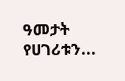ዓመታት የሀገሪቱን...